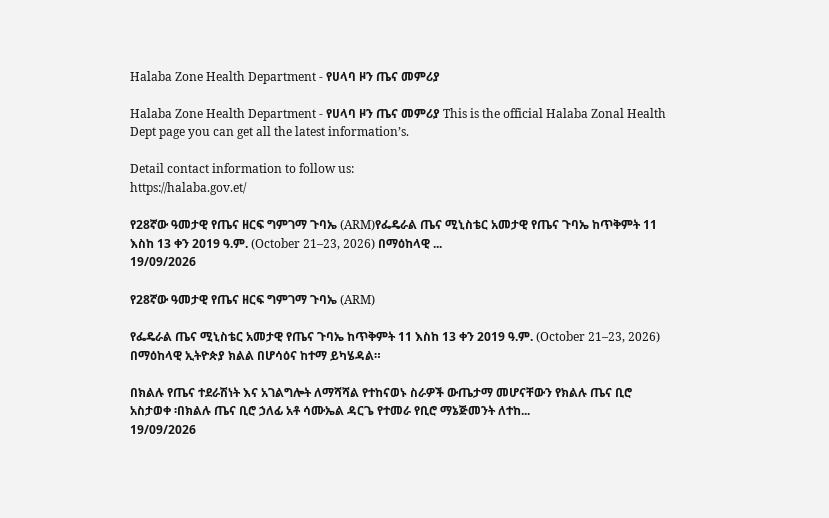Halaba Zone Health Department - የሀላባ ዞን ጤና መምሪያ

Halaba Zone Health Department - የሀላባ ዞን ጤና መምሪያ This is the official Halaba Zonal Health Dept page you can get all the latest information’s.

Detail contact information to follow us:
https://halaba.gov.et/

የ28ኛው ዓመታዊ የጤና ዘርፍ ግምገማ ጉባኤ (ARM)የፌዴራል ጤና ሚኒስቴር አመታዊ የጤና ጉባኤ ከጥቅምት 11 እስከ 13 ቀን 2019 ዓ.ም. (October 21–23, 2026) በማዕከላዊ ...
19/09/2026

የ28ኛው ዓመታዊ የጤና ዘርፍ ግምገማ ጉባኤ (ARM)

የፌዴራል ጤና ሚኒስቴር አመታዊ የጤና ጉባኤ ከጥቅምት 11 እስከ 13 ቀን 2019 ዓ.ም. (October 21–23, 2026) በማዕከላዊ ኢትዮጵያ ክልል በሆሳዕና ከተማ ይካሄዳል።

በክልሉ የጤና ተደራሽነት እና አገልግሎት ለማሻሻል የተከናወኑ ስራዎች ውጤታማ መሆናቸውን የክልሉ ጤና ቢሮ አስታወቀ ፡በክልሉ ጤና ቢሮ ኃለፊ አቶ ሳሙኤል ዳርጌ የተመራ የቢሮ ማኔጅመንት ለተከ...
19/09/2026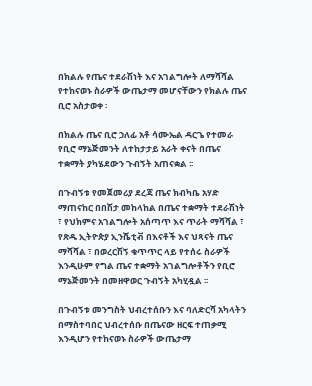በክልሉ የጤና ተደራሽነት እና አገልግሎት ለማሻሻል የተከናወኑ ስራዎች ውጤታማ መሆናቸውን የክልሉ ጤና ቢሮ አስታወቀ ፡

በክልሉ ጤና ቢሮ ኃለፊ አቶ ሳሙኤል ዳርጌ የተመራ የቢሮ ማኔጅመንት ለተከታታይ አራት ቀናት በጤና ተቋማት ያካሄደውን ጉብኝት አጠናቋል ፡፡

በጉብኝቱ የመጀመሪያ ደረጃ ጤና ክብካቤ አሃድ ማጠናከር በበሽታ መከላከል በጤና ተቋማት ተደራሽነት ፣ የህክምና አገልግሎት አሰጣጥ እና ጥራት ማሻሻል ፣ የጽዱ ኢትዮጵያ ኢንሼቲቭ በእናቶች እና ህጻናት ጤና ማሻሻል ፣ በወረርሽኝ ቁጥጥር ላይ የተሰሩ ስራዎች እንዲሁም የግል ጤና ተቋማት አገልግሎቶችን የቢሮ ማኔጅመንት በመዘዋወር ጉብኝት አካሂዷል ፡፡

በጉብኝቱ መንግስት ህብረተሰቡን እና ባለድርሻ አካላትን በማስተባበር ህብረተሰቡ በጤናው ዘርፍ ተጠቃሚ እንዲሆን የተከናወኑ ስራዎች ውጤታማ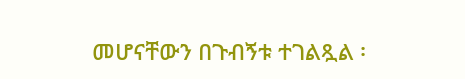መሆናቸውን በጉብኝቱ ተገልጿል ፡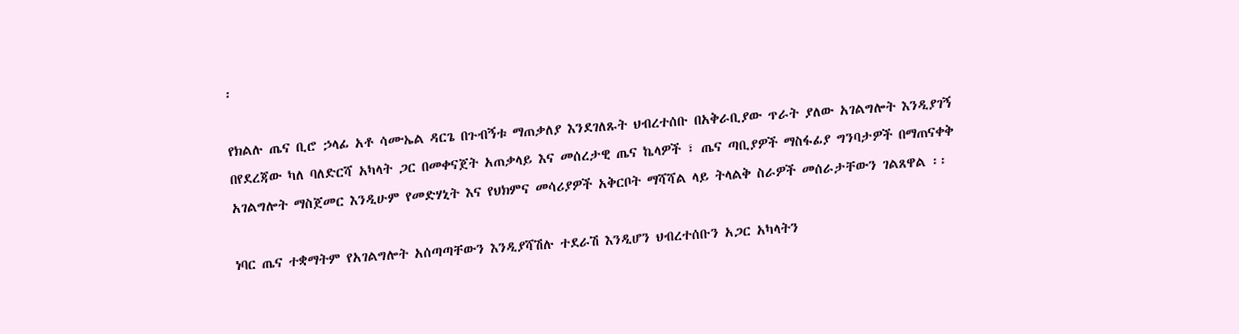፡

የክልሉ ጤና ቢሮ ኃላፊ አቶ ሳሙኤል ዳርጌ በጉብኝቱ ማጠቃለያ እንደገለጹት ህብረተሰቡ በአቅራቢያው ጥራት ያለው አገልግሎት እንዲያገኝ በየደረጃው ካለ ባለድርሻ አካላት ጋር በመቀናጀት አጠቃላይ እና መሰረታዊ ጤና ኬላዎች ፣ ጤና ጣቢያዎች ማስፋፊያ ግንባታዎች በማጠናቀቅ አገልግሎት ማስጀመር እንዲሁም የመድሃኒት እና የህክምና መሳሪያዎች አቅርቦት ማሻሻል ላይ ትላልቅ ስራዎች መሰራታቸውን ገልጸዋል ፡፡

ነባር ጤና ተቋማትም የአገልግሎት አሰጣጣቸውን እንዲያሻሽሉ ተደራሽ እንዲሆን ህብረተሰቡን አጋር አካላትን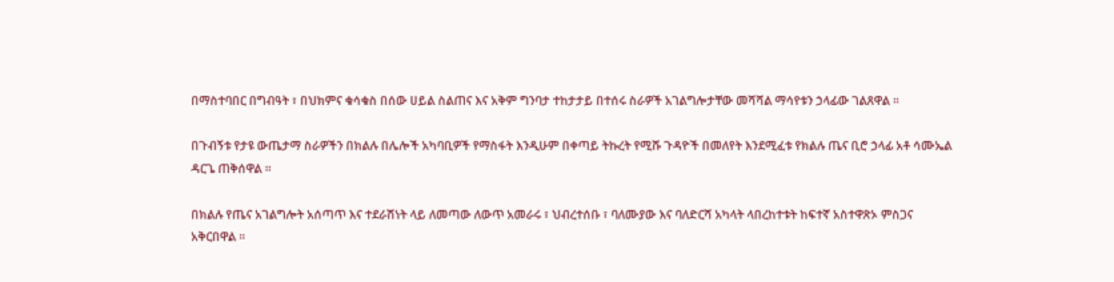በማስተባበር በግብዓት ፣ በህክምና ቁሳቁስ በሰው ሀይል ስልጠና እና አቅም ግንባታ ተከታታይ በተሰሩ ስራዎች አገልግሎታቸው መሻሻል ማሳየቱን ኃላፊው ገልጸዋል ፡፡

በጉብኝቱ የታዩ ውጤታማ ስራዎችን በክልሉ በሌሎች አካባቢዎች የማስፋት እንዲሁም በቀጣይ ትኩረት የሚሹ ጉዳዮች በመለየት እንደሚፈቱ የክልሉ ጤና ቢሮ ኃላፊ አቶ ሳሙኤል ዳርጌ ጠቅሰዋል ፡፡

በክልሉ የጤና አገልግሎት አሰጣጥ እና ተደራሽነት ላይ ለመጣው ለውጥ አመራሩ ፣ ህብረተሰቡ ፣ ባለሙያው እና ባለድርሻ አካላት ላበረከተቱት ከፍተኛ አስተዋጽኦ ምስጋና አቅርበዋል ፡፡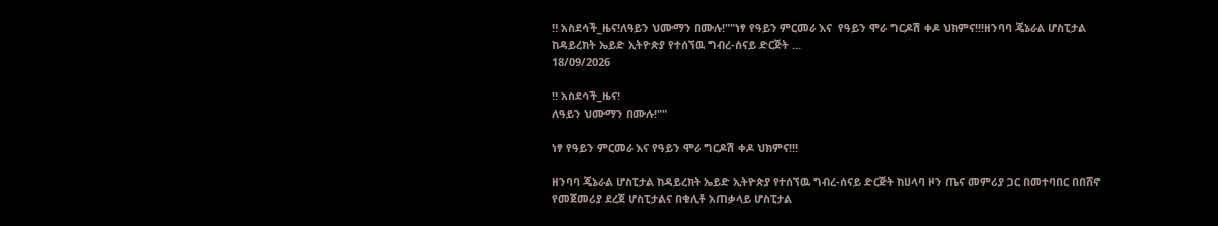‼ አስደሳች_ዜና!ለዓይን ህሙማን በሙሉ!""ነፃ የዓይን ምርመራ እና  የዓይን ሞራ ግርዶሽ ቀዶ ህክምና!!!ዘንባባ ጄኔራል ሆስፒታል ከዳይረክት ኤይድ ኢትዮጵያ የተሰኘዉ ግብረ-ሰናይ ድርጅት ...
18/09/2026

‼ አስደሳች_ዜና!
ለዓይን ህሙማን በሙሉ!""

ነፃ የዓይን ምርመራ እና የዓይን ሞራ ግርዶሽ ቀዶ ህክምና!!!

ዘንባባ ጄኔራል ሆስፒታል ከዳይረክት ኤይድ ኢትዮጵያ የተሰኘዉ ግብረ-ሰናይ ድርጅት ከሀላባ ዞን ጤና መምሪያ ጋር በመተባበር በበሸኖ የመጀመሪያ ደረጀ ሆስፒታልና በቁሊቶ አጠቃላይ ሆስፒታል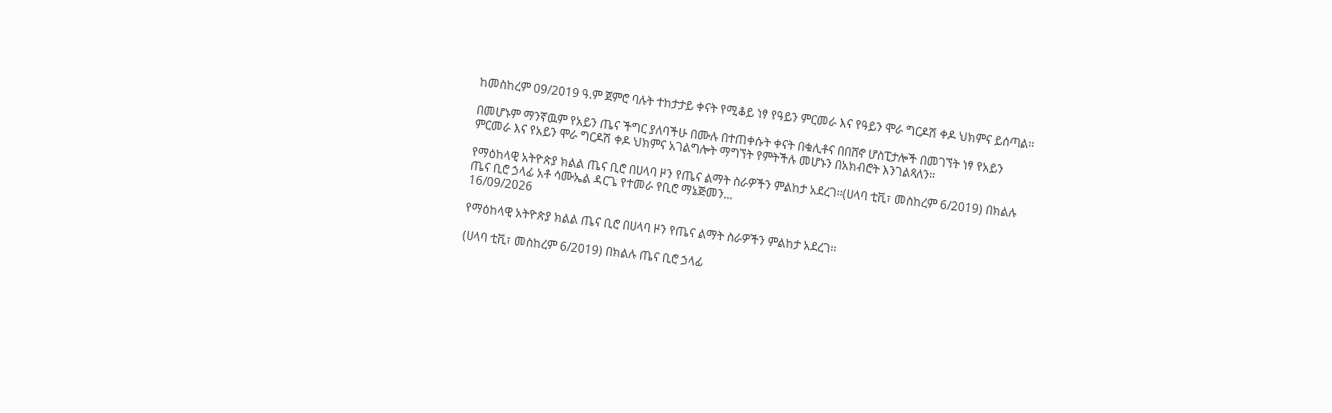ከመስከረም 09/2019 ዓ.ም ጀምሮ ባሉት ተከታታይ ቀናት የሚቆይ ነፃ የዓይን ምርመራ እና የዓይን ሞራ ግርዶሽ ቀዶ ህክምና ይሰጣል።

በመሆኑም ማንኛዉም የአይን ጤና ችግር ያለባችሁ በሙሉ በተጠቀሱት ቀናት በቁሊቶና በበሸኖ ሆስፒታሎች በመገኘት ነፃ የአይን ምርመራ እና የአይን ሞራ ግርዶሽ ቀዶ ህክምና አገልግሎት ማግኘት የምትችሉ መሆኑን በአክብሮት እንገልጻለን።

የማዕከላዊ አትዮጵያ ክልል ጤና ቢሮ በሀላባ ዞን የጤና ልማት ስራዎችን ምልከታ አደረገ፡፡(ሀላባ ቲቪ፣ መስከረም 6/2019) በክልሉ ጤና ቢሮ ኃላፊ አቶ ሳሙኤል ዳርጌ የተመራ የቢሮ ማኔጅመን...
16/09/2026

የማዕከላዊ አትዮጵያ ክልል ጤና ቢሮ በሀላባ ዞን የጤና ልማት ስራዎችን ምልከታ አደረገ፡፡

(ሀላባ ቲቪ፣ መስከረም 6/2019) በክልሉ ጤና ቢሮ ኃላፊ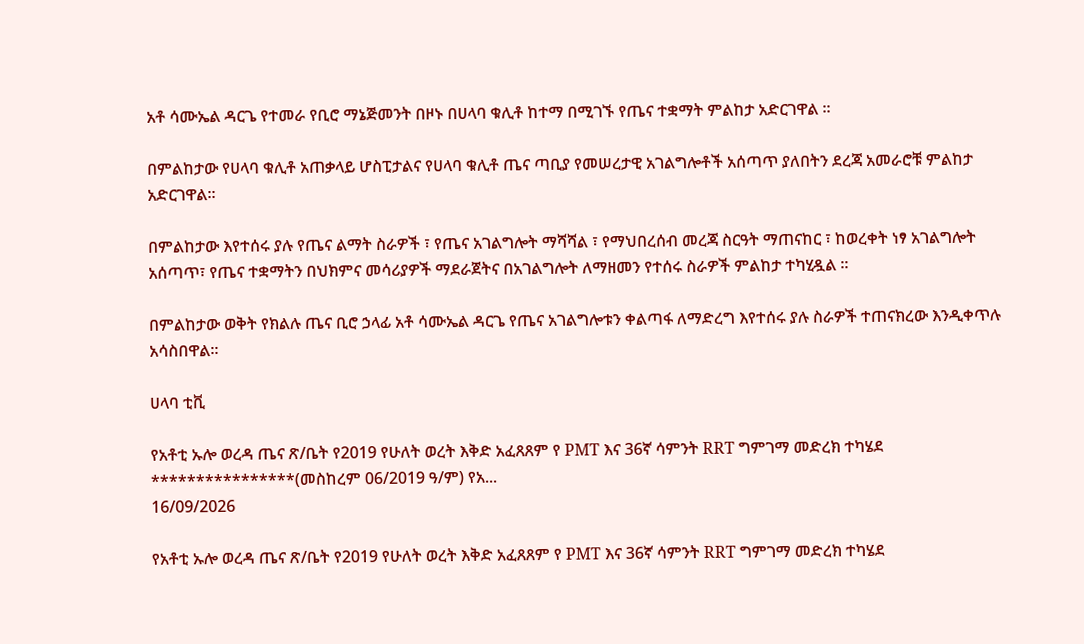አቶ ሳሙኤል ዳርጌ የተመራ የቢሮ ማኔጅመንት በዞኑ በሀላባ ቁሊቶ ከተማ በሚገኙ የጤና ተቋማት ምልከታ አድርገዋል ፡፡

በምልከታው የሀላባ ቁሊቶ አጠቃላይ ሆስፒታልና የሀላባ ቁሊቶ ጤና ጣቢያ የመሠረታዊ አገልግሎቶች አሰጣጥ ያለበትን ደረጃ አመራሮቹ ምልከታ አድርገዋል።

በምልከታው እየተሰሩ ያሉ የጤና ልማት ስራዎች ፣ የጤና አገልግሎት ማሻሻል ፣ የማህበረሰብ መረጃ ስርዓት ማጠናከር ፣ ከወረቀት ነፃ አገልግሎት አሰጣጥ፣ የጤና ተቋማትን በህክምና መሳሪያዎች ማደራጀትና በአገልግሎት ለማዘመን የተሰሩ ስራዎች ምልከታ ተካሂዷል ፡፡

በምልከታው ወቅት የክልሉ ጤና ቢሮ ኃላፊ አቶ ሳሙኤል ዳርጌ የጤና አገልግሎቱን ቀልጣፋ ለማድረግ እየተሰሩ ያሉ ስራዎች ተጠናክረው እንዲቀጥሉ አሳስበዋል።

ሀላባ ቲቪ

የአቶቲ ኡሎ ወረዳ ጤና ጽ/ቤት የ2019 የሁለት ወረት እቅድ አፈጸጸም የ PMT እና 36ኛ ሳምንት RRT ግምገማ መድረክ ተካሄደ ****************(መስከረም 06/2019 ዓ/ም) የአ...
16/09/2026

የአቶቲ ኡሎ ወረዳ ጤና ጽ/ቤት የ2019 የሁለት ወረት እቅድ አፈጸጸም የ PMT እና 36ኛ ሳምንት RRT ግምገማ መድረክ ተካሄደ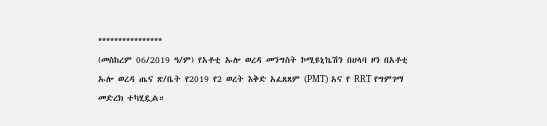****************
(መስከረም 06/2019 ዓ/ም) የአቶቲ ኡሎ ወረዳ መንግስት ኮሚዩኒኬሽን በሀላባ ዞን በአቶቲ ኡሎ ወረዳ ጤና ጽ/ቤት የ2019 የ2 ወረት እቅድ አፈጸጸም (PMT) አና የ RRT የግምገማ መድረክ ተካሂዷል።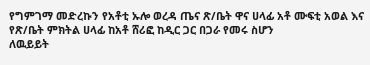የግምገማ መድረኩን የአቶቲ ኡሎ ወረዳ ጤና ጽ/ቤት ዋና ሀላፊ አቶ ሙፍቲ አወል እና የጽ/ቤት ምክትል ሀላፊ ከአቶ ሸሪፎ ከዲር ጋር በጋራ የመሩ ስሆን
ለዉይይት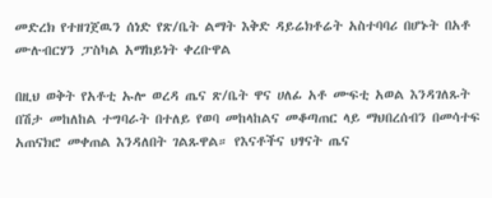መድረክ የተዘገጀዉን ሰነድ የጽ/ቤት ልማት እቅድ ዳይሬክቶሬት አስተባባሪ በሆኑት በአቶ ሙሉብርሃን ፓስካል አማከይነት ቀረቡዋል

በዚህ ወቅት የአቶቲ ኡሎ ወረዳ ጤና ጽ/ቤት ዋና ሀለፊ አቶ ሙፍቲ አወል እንዳገለጹት በሽታ መከለከል ተግባራት በተለይ የወባ መከላከልና መቆጣጠር ላይ ማህበረሰብን በመሳተፍ አጠናክሮ መቀጠል እንዳለበት ገልጹዋል። የእናቶችና ህፃናት ጤና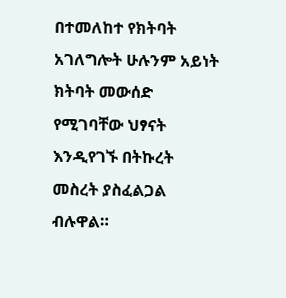በተመለከተ የክትባት አገለግሎት ሁሉንም አይነት ክትባት መውሰድ የሚገባቸው ህፃናት እንዲየገኙ በትኩረት መስረት ያስፈልጋል ብሉዋል።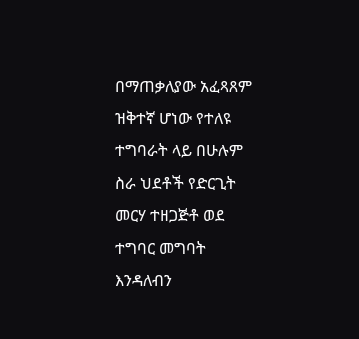በማጠቃለያው አፈጻጸም ዝቅተኛ ሆነው የተለዩ ተግባራት ላይ በሁሉም ስራ ህደቶች የድርጊት መርሃ ተዘጋጅቶ ወደ ተግባር መግባት እንዳለብን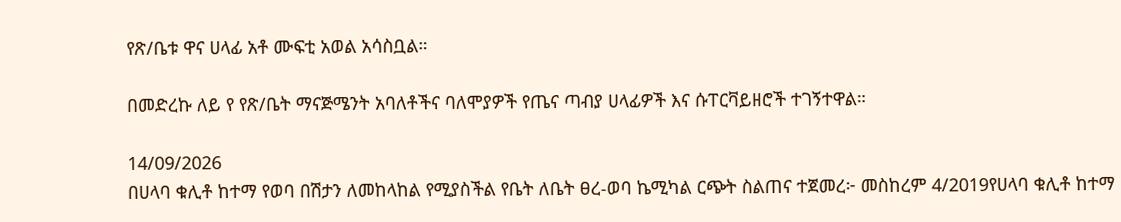የጽ/ቤቱ ዋና ሀላፊ አቶ ሙፍቲ አወል አሳስቧል።

በመድረኩ ለይ የ የጽ/ቤት ማናጅሜንት አባለቶችና ባለሞያዎች የጤና ጣብያ ሀላፊዎች እና ሱፐርቫይዘሮች ተገኝተዋል።

14/09/2026
በሀላባ ቁሊቶ ከተማ የወባ በሽታን ለመከላከል የሚያስችል የቤት ለቤት ፀረ-ወባ ኬሚካል ርጭት ስልጠና ተጀመረ፦ መስከረም 4/2019የሀላባ ቁሊቶ ከተማ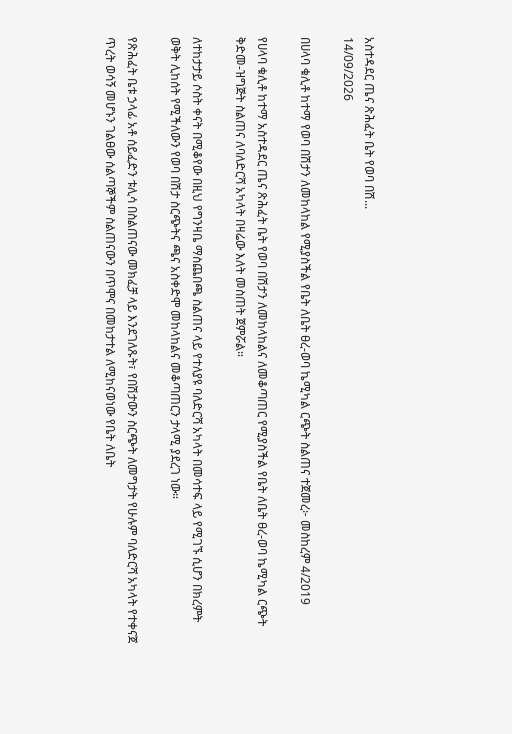አስተዳደር ጤና ጽሕፈት ቤት የወባ በሽ...
14/09/2026

በሀላባ ቁሊቶ ከተማ የወባ በሽታን ለመከላከል የሚያስችል የቤት ለቤት ፀረ-ወባ ኬሚካል ርጭት ስልጠና ተጀመረ፦ መስከረም 4/2019

የሀላባ ቁሊቶ ከተማ አስተዳደር ጤና ጽሕፈት ቤት የወባ በሽታን ለመከላከልና ለመቆጣጠር የሚያስችል የቤት ለቤት ፀረ-ወባ ኬሚካል ርጭት ቅድመ-ዝግጅት ስልጠና ለባለድርሻ አካላት በዛሬው እለት መስጠት ጀምሯል።

ለተከታታይ ሶስት ቀናት በሚቆየው በዚህ የግንዛቤ ማስጨበጫ ስልጠና ላይ የተለያዩ ባለድርሻ አካላት በመሳተፍ ላይ የሚገኙ ሲሆን በክረምት ወቅት ሊከሰት የሚችለውን የወባ በሽታ ስርጭትና ጫና አስቀድሞ መከላከልና መቆጣጠርን ታላሚ ያደረገ ነው።

የጽሕፈት ቤቱ ኃላፊ አቶ ሰይፈድን ቱሊሳ በስልጠናው መክፈቻ ላይ እንደገለጹት፣ የበሽታውን ስርጭት ለመግታት የሁሉም ባለድርሻ አካላት የተቀናጀ ጥረት ወሳኝ መሆኑን ገልፀው ሰልጣኞችም ስልጠናውን በጥሞና በመከታተል ለሚከናወነው የቤት ለቤት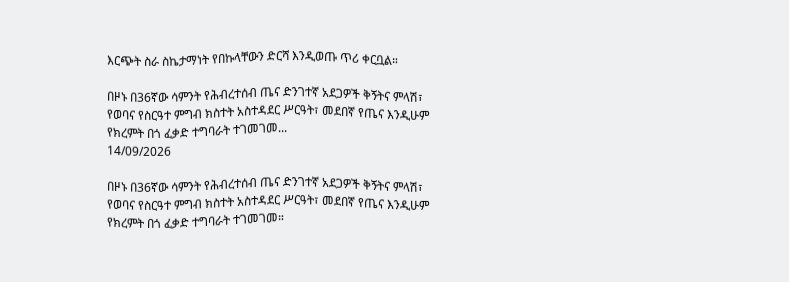እርጭት ስራ ስኬታማነት የበኩላቸውን ድርሻ እንዲወጡ ጥሪ ቀርቧል።

በዞኑ በ36ኛው ሳምንት የሕብረተሰብ ጤና ድንገተኛ አደጋዎች ቅኝትና ምላሽ፣ የወባና የስርዓተ ምግብ ክስተት አስተዳደር ሥርዓት፣ መደበኛ የጤና እንዲሁም የክረምት በጎ ፈቃድ ተግባራት ተገመገመ...
14/09/2026

በዞኑ በ36ኛው ሳምንት የሕብረተሰብ ጤና ድንገተኛ አደጋዎች ቅኝትና ምላሽ፣ የወባና የስርዓተ ምግብ ክስተት አስተዳደር ሥርዓት፣ መደበኛ የጤና እንዲሁም የክረምት በጎ ፈቃድ ተግባራት ተገመገመ።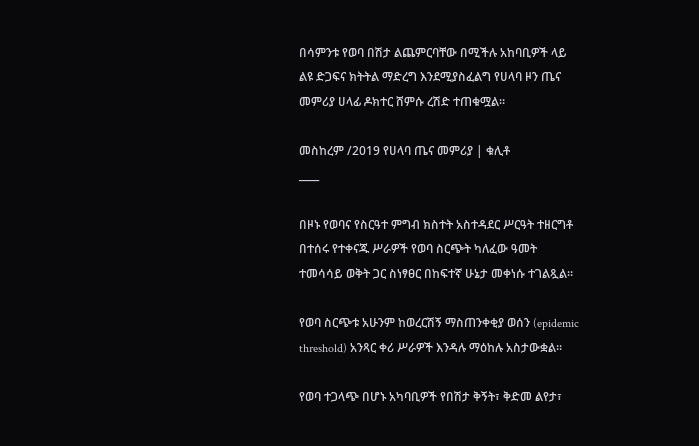በሳምንቱ የወባ በሽታ ልጨምርባቸው በሚችሉ አከባቢዎች ላይ ልዩ ድጋፍና ክትትል ማድረግ እንደሚያስፈልግ የሀላባ ዞን ጤና መምሪያ ሀላፊ ዶክተር ሸምሱ ረሽድ ተጠቁሟል።

መስከረም /2019 የሀላባ ጤና መምሪያ | ቁሊቶ
____

በዞኑ የወባና የስርዓተ ምግብ ክስተት አስተዳደር ሥርዓት ተዘርግቶ በተሰሩ የተቀናጁ ሥራዎች የወባ ስርጭት ካለፈው ዓመት ተመሳሳይ ወቅት ጋር ስነፃፀር በከፍተኛ ሁኔታ መቀነሱ ተገልጿል።

የወባ ስርጭቱ አሁንም ከወረርሽኝ ማስጠንቀቂያ ወሰን (epidemic threshold) አንጻር ቀሪ ሥራዎች እንዳሉ ማዕከሉ አስታውቋል።

የወባ ተጋላጭ በሆኑ አካባቢዎች የበሽታ ቅኝት፣ ቅድመ ልየታ፣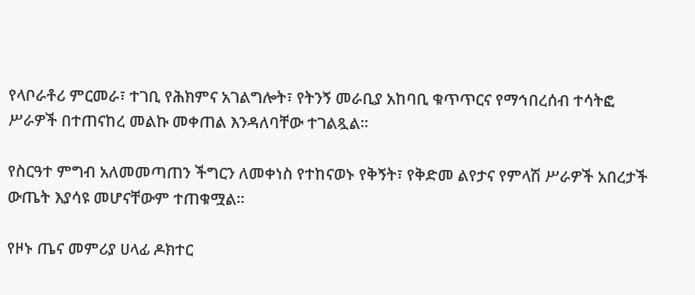የላቦራቶሪ ምርመራ፣ ተገቢ የሕክምና አገልግሎት፣ የትንኝ መራቢያ አከባቢ ቁጥጥርና የማኅበረሰብ ተሳትፎ ሥራዎች በተጠናከረ መልኩ መቀጠል እንዳለባቸው ተገልጿል።

የስርዓተ ምግብ አለመመጣጠን ችግርን ለመቀነስ የተከናወኑ የቅኝት፣ የቅድመ ልየታና የምላሽ ሥራዎች አበረታች ውጤት እያሳዩ መሆናቸውም ተጠቁሟል።

የዞኑ ጤና መምሪያ ሀላፊ ዶክተር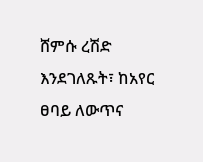ሸምሱ ረሽድ እንደገለጹት፣ ከአየር ፀባይ ለውጥና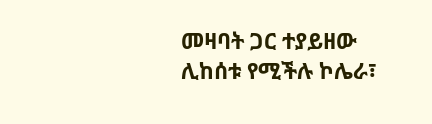መዛባት ጋር ተያይዘው ሊከሰቱ የሚችሉ ኮሌራ፣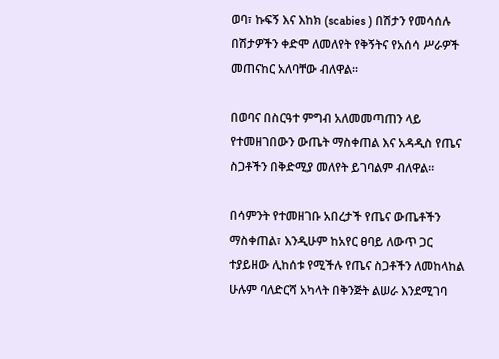ወባ፣ ኩፍኝ እና እከክ (scabies ) በሽታን የመሳሰሉ በሽታዎችን ቀድሞ ለመለየት የቅኝትና የአሰሳ ሥራዎች መጠናከር አለባቸው ብለዋል።

በወባና በስርዓተ ምግብ አለመመጣጠን ላይ የተመዘገበውን ውጤት ማስቀጠል እና አዳዲስ የጤና ስጋቶችን በቅድሚያ መለየት ይገባልም ብለዋል።

በሳምንት የተመዘገቡ አበረታች የጤና ውጤቶችን ማስቀጠል፣ እንዲሁም ከአየር ፀባይ ለውጥ ጋር ተያይዘው ሊከሰቱ የሚችሉ የጤና ስጋቶችን ለመከላከል ሁሉም ባለድርሻ አካላት በቅንጅት ልሠራ እንደሚገባ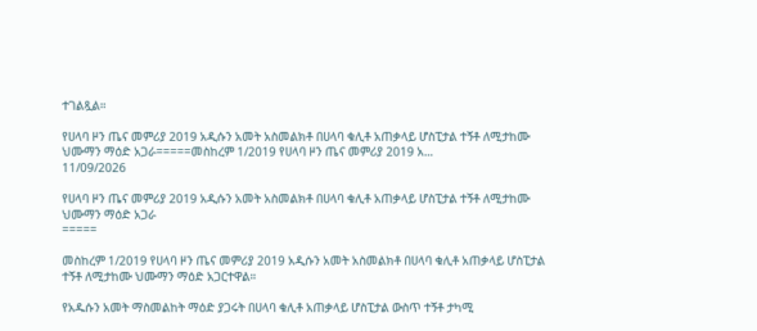ተገልጿል።

የሀላባ ዞን ጤና መምሪያ 2019 አዲሱን አመት አስመልክቶ በሀላባ ቁሊቶ አጠቃላይ ሆስፒታል ተኝቶ ለሚታከሙ ህሙማን ማዕድ አጋራ=====መስከረም 1/2019 የሀላባ ዞን ጤና መምሪያ 2019 አ...
11/09/2026

የሀላባ ዞን ጤና መምሪያ 2019 አዲሱን አመት አስመልክቶ በሀላባ ቁሊቶ አጠቃላይ ሆስፒታል ተኝቶ ለሚታከሙ ህሙማን ማዕድ አጋራ
=====

መስከረም 1/2019 የሀላባ ዞን ጤና መምሪያ 2019 አዲሱን አመት አስመልክቶ በሀላባ ቁሊቶ አጠቃላይ ሆስፒታል ተኝቶ ለሚታከሙ ህሙማን ማዕድ አጋርተዋል።

የአዱሱን አመት ማስመልከት ማዕድ ያጋሩት በሀላባ ቁሊቶ አጠቃላይ ሆስፒታል ውስጥ ተኝቶ ታካሚ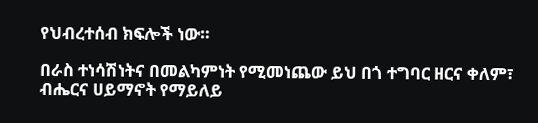የህብረተሰብ ክፍሎች ነው።

በራስ ተነሳሽነትና በመልካምነት የሚመነጨው ይህ በጎ ተግባር ዘርና ቀለም፣ ብሔርና ሀይማኖት የማይለይ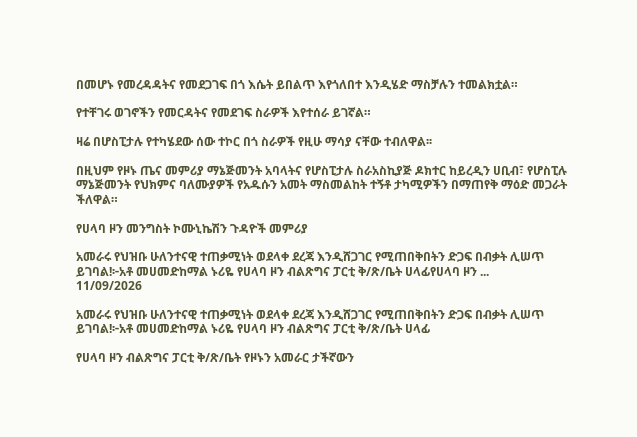በመሆኑ የመረዳዳትና የመደጋገፍ በጎ እሴት ይበልጥ እየጎለበተ እንዲሄድ ማስቻሉን ተመልክቷል።

የተቸገሩ ወገኖችን የመርዳትና የመደገፍ ስራዎች እየተሰራ ይገኛል።

ዛሬ በሆስፒታሉ የተካሄደው ሰው ተኮር በጎ ስራዎች የዚሁ ማሳያ ናቸው ተብለዋል፡፡

በዚህም የዞኑ ጤና መምሪያ ማኔጅመንት አባላትና የሆስፒታሉ ስራአስኪያጅ ዶክተር ከይረዲን ሀቢብ፣ የሆስፒሉ ማኔጅመንት የህክምና ባለሙያዎች የአዱሱን አመት ማስመልከት ተኝቶ ታካሚዎችን በማጠየቅ ማዕድ መጋራት ችለዋል።

የሀላባ ዞን መንግስት ኮሙኒኬሽን ጉዳዮች መምሪያ

አመራሩ የህዝቡ ሁለንተናዊ ተጠቃሚነት ወደላቀ ደረጃ እንዲሸጋገር የሚጠበቅበትን ድጋፍ በብቃት ሊሠጥ ይገባል!፦አቶ መሀመድከማል ኑሪዬ የሀላባ ዞን ብልጽግና ፓርቲ ቅ/ጽ/ቤት ሀላፊየሀላባ ዞን ...
11/09/2026

አመራሩ የህዝቡ ሁለንተናዊ ተጠቃሚነት ወደላቀ ደረጃ እንዲሸጋገር የሚጠበቅበትን ድጋፍ በብቃት ሊሠጥ ይገባል!፦አቶ መሀመድከማል ኑሪዬ የሀላባ ዞን ብልጽግና ፓርቲ ቅ/ጽ/ቤት ሀላፊ

የሀላባ ዞን ብልጽግና ፓርቲ ቅ/ጽ/ቤት የዞኑን አመራር ታችኛውን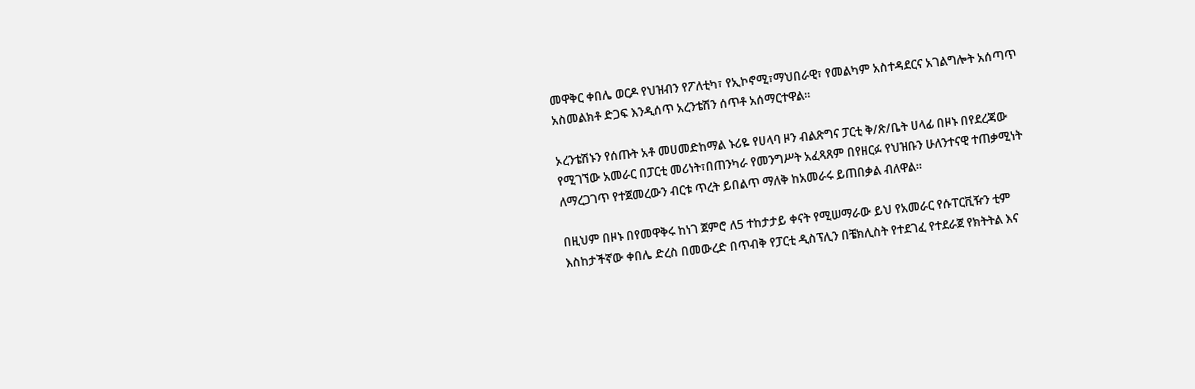መዋቅር ቀበሌ ወርዶ የህዝብን የፖለቲካ፣ የኢኮኖሚ፣ማህበራዊ፣ የመልካም አስተዳደርና አገልግሎት አሰጣጥ አስመልክቶ ድጋፍ እንዲሰጥ አረንቴሽን ሰጥቶ አሰማርተዋል።

ኦረንቴሽኑን የሰጡት አቶ መሀመድከማል ኑሪዬ የሀላባ ዞን ብልጽግና ፓርቲ ቅ/ጽ/ቤት ሀላፊ በዞኑ በየደረጃው የሚገኘው አመራር በፓርቲ መሪነት፣በጠንካራ የመንግሥት አፈጻጸም በየዘርፉ የህዝቡን ሁለንተናዊ ተጠቃሚነት ለማረጋገጥ የተጀመረውን ብርቱ ጥረት ይበልጥ ማለቅ ከአመራሩ ይጠበቃል ብለዋል።

በዚህም በዞኑ በየመዋቅሩ ከነገ ጀምሮ ለ5 ተከታታይ ቀናት የሚሠማራው ይህ የአመራር የሱፐርቪዥን ቲም እስከታችኛው ቀበሌ ድረስ በመውረድ በጥብቅ የፓርቲ ዲስፕሊን በቼክሊስት የተደገፈ የተደራጀ የክትትል እና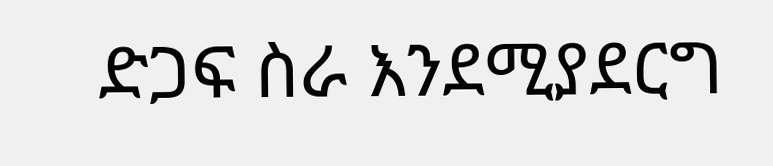ድጋፍ ስራ እንደሚያደርግ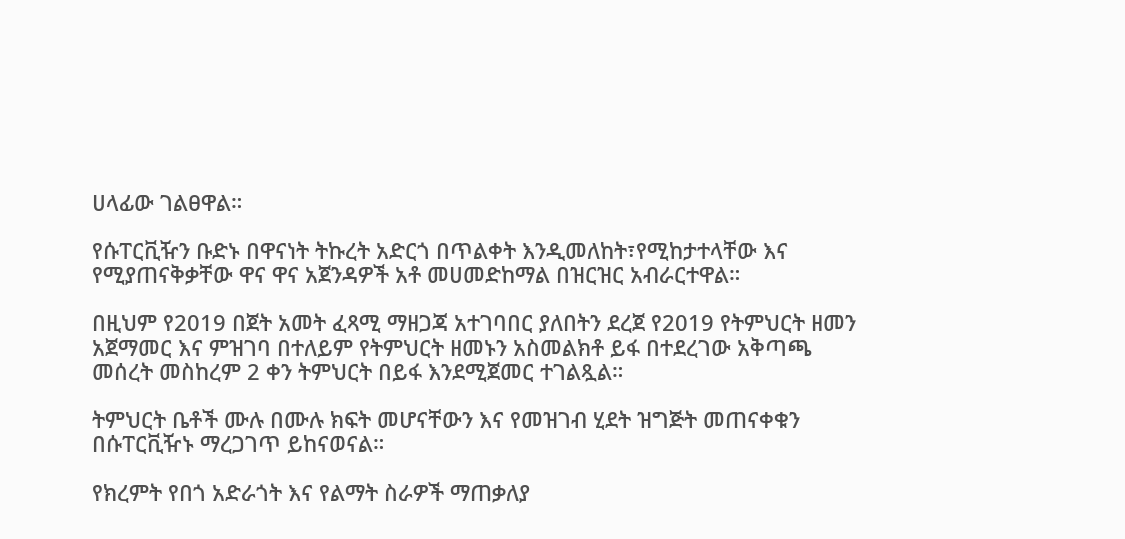ሀላፊው ገልፀዋል።

የሱፐርቪዥን ቡድኑ በዋናነት ትኩረት አድርጎ በጥልቀት እንዲመለከት፣የሚከታተላቸው እና የሚያጠናቅቃቸው ዋና ዋና አጀንዳዎች አቶ መሀመድከማል በዝርዝር አብራርተዋል።

በዚህም የ2019 በጀት አመት ፈጻሚ ማዘጋጃ አተገባበር ያለበትን ደረጀ የ2019 የትምህርት ዘመን አጀማመር እና ምዝገባ በተለይም የትምህርት ዘመኑን አስመልክቶ ይፋ በተደረገው አቅጣጫ መሰረት መስከረም 2 ቀን ትምህርት በይፋ እንደሚጀመር ተገልጿል።

ትምህርት ቤቶች ሙሉ በሙሉ ክፍት መሆናቸውን እና የመዝገብ ሂደት ዝግጅት መጠናቀቁን በሱፐርቪዥኑ ማረጋገጥ ይከናወናል።

የክረምት የበጎ አድራጎት እና የልማት ስራዎች ማጠቃለያ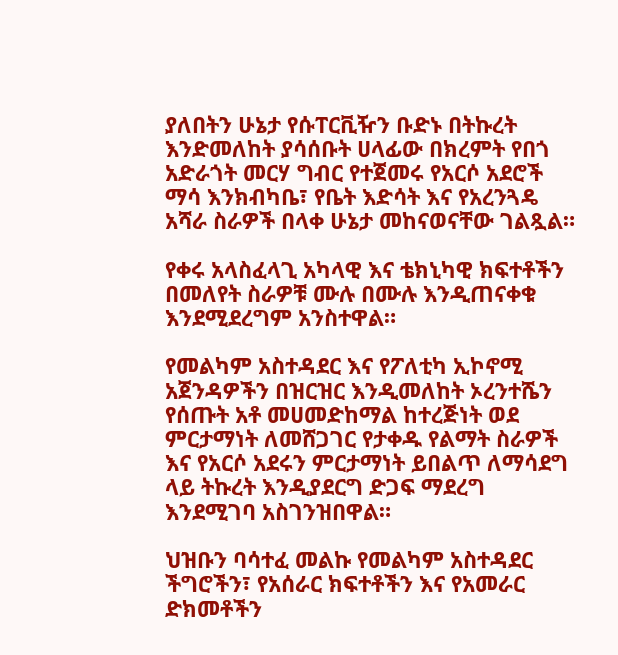ያለበትን ሁኔታ የሱፐርቪዥን ቡድኑ በትኩረት እንድመለከት ያሳሰቡት ሀላፊው በክረምት የበጎ አድራጎት መርሃ ግብር የተጀመሩ የአርሶ አደሮች ማሳ እንክብካቤ፣ የቤት እድሳት እና የአረንጓዴ አሻራ ስራዎች በላቀ ሁኔታ መከናወናቸው ገልጿል።

የቀሩ አላስፈላጊ አካላዊ እና ቴክኒካዊ ክፍተቶችን በመለየት ስራዎቹ ሙሉ በሙሉ እንዲጠናቀቁ እንደሚደረግም አንስተዋል።

የመልካም አስተዳደር እና የፖለቲካ ኢኮኖሚ አጀንዳዎችን በዝርዝር እንዲመለከት ኦረንተሼን የሰጡት አቶ መሀመድከማል ከተረጅነት ወደ ምርታማነት ለመሸጋገር የታቀዱ የልማት ስራዎች እና የአርሶ አደሩን ምርታማነት ይበልጥ ለማሳደግ ላይ ትኩረት እንዲያደርግ ድጋፍ ማደረግ እንደሚገባ አስገንዝበዋል።

ህዝቡን ባሳተፈ መልኩ የመልካም አስተዳደር ችግሮችን፣ የአሰራር ክፍተቶችን እና የአመራር ድክመቶችን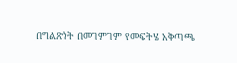በግልጽነት በመገምገም የመፍትሄ አቅጣጫ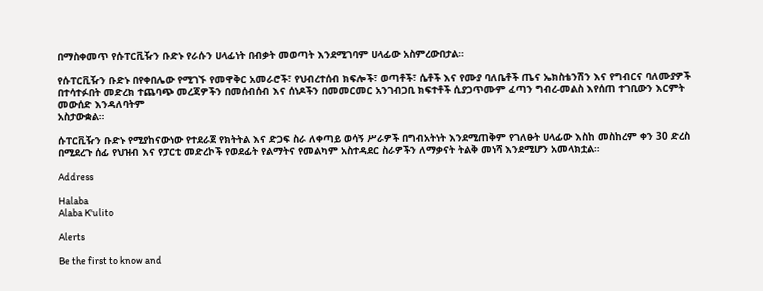በማስቀመጥ የሱፐርቪዥን ቡድኑ የራሱን ሀላፊነት በብቃት መወጣት እንደሚገባም ሀላፊው አስምረውበታል።

የሱፐርቪዥን ቡድኑ በየቀበሌው የሚገኙ የመዋቅር አመራሮች፣ የህብረተሰብ ክፍሎች፣ ወጣቶች፣ ሴቶች እና የሙያ ባለቤቶች ጤና ኤክስቴንሽን እና የግብርና ባለሙያዎች በተሳተፉበት መድረክ ተጨባጭ መረጃዎችን በመሰብሰብ እና ሰነዶችን በመመርመር አንገብጋቢ ክፍተቶች ሲያጋጥሙም ፈጣን ግብረ-መልስ እየሰጠ ተገቢውን እርምት መውሰድ እንዳለባትም
አስታውቋል።

ሱፐርቪዥን ቡድኑ የሚያከናውነው የተደራጀ የክትትል እና ድጋፍ ስራ ለቀጣይ ወሳኝ ሥራዎች በግብአትነት እንደሚጠቅም የገለፁት ሀላፊው እስከ መስከረም ቀን 30 ድረስ በሚደረጉ ሰፊ የህዝብ እና የፓርቲ መድረኮች የወደፊት የልማትና የመልካም አስተዳደር ስራዎችን ለማቃናት ትልቅ መነሻ እንደሚሆን አመላክቷል።

Address

Halaba
Alaba K'ulito

Alerts

Be the first to know and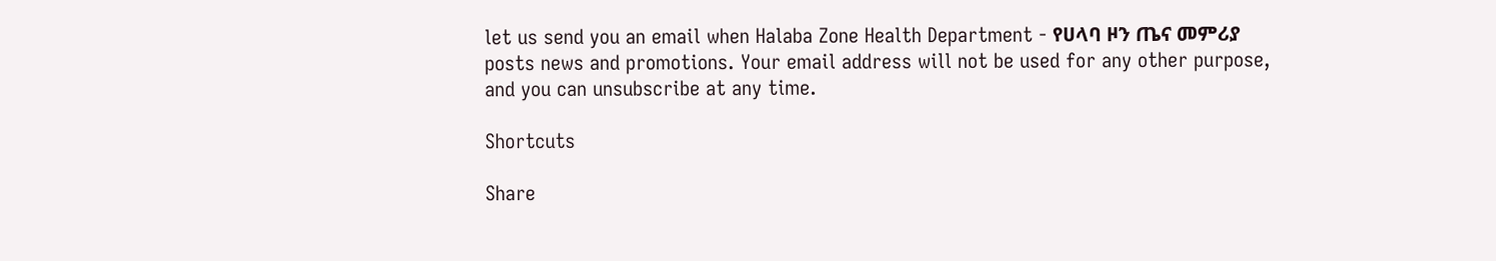let us send you an email when Halaba Zone Health Department - የሀላባ ዞን ጤና መምሪያ posts news and promotions. Your email address will not be used for any other purpose, and you can unsubscribe at any time.

Shortcuts

Share